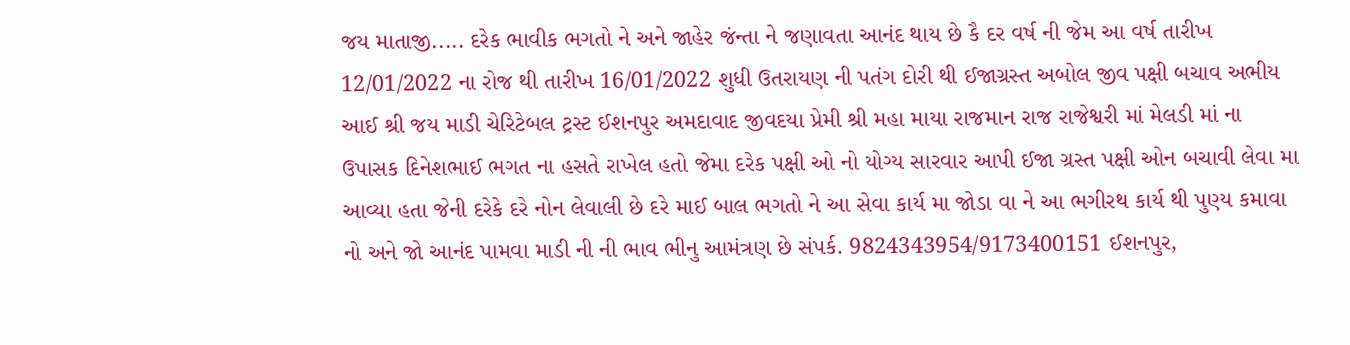જય માતાજી..... દરેક ભાવીક ભગતો ને અને જાહેર જંન્તા ને જણાવતા આનંદ થાય છે કૈ દર વર્ષ ની જેમ આ વર્ષ તારીખ 12/01/2022 ના રોજ થી તારીખ 16/01/2022 શુધી ઉતરાયણ ની પતંગ દોરી થી ઈજાગ્રસ્ત અબોલ જીવ પક્ષી બચાવ અભીય આઈ શ્રી જય માડી ચેરિટેબલ ટ્રસ્ટ ઈશનપુર અમદાવાદ જીવદયા પ્રેમી શ્રી મહા માયા રાજમાન રાજ રાજેશ્વરી માં મેલડી માં ના ઉપાસક દિનેશભાઈ ભગત ના હસતે રાખેલ હતો જેમા દરેક પક્ષી ઓ નો યોગ્ય સારવાર આપી ઈજા ગ્રસ્ત પક્ષી ઓન બચાવી લેવા મા આવ્યા હતા જેની દરેકે દરે નોન લેવાલી છે દરે માઈ બાલ ભગતો ને આ સેવા કાર્ય મા જોડા વા ને આ ભગીરથ કાર્ય થી પુણ્ય કમાવા નો અને જો આનંદ પામવા માડી ની ની ભાવ ભીનુ આમંત્રણ છે સંપર્ક. 9824343954/9173400151 ઈશનપુર,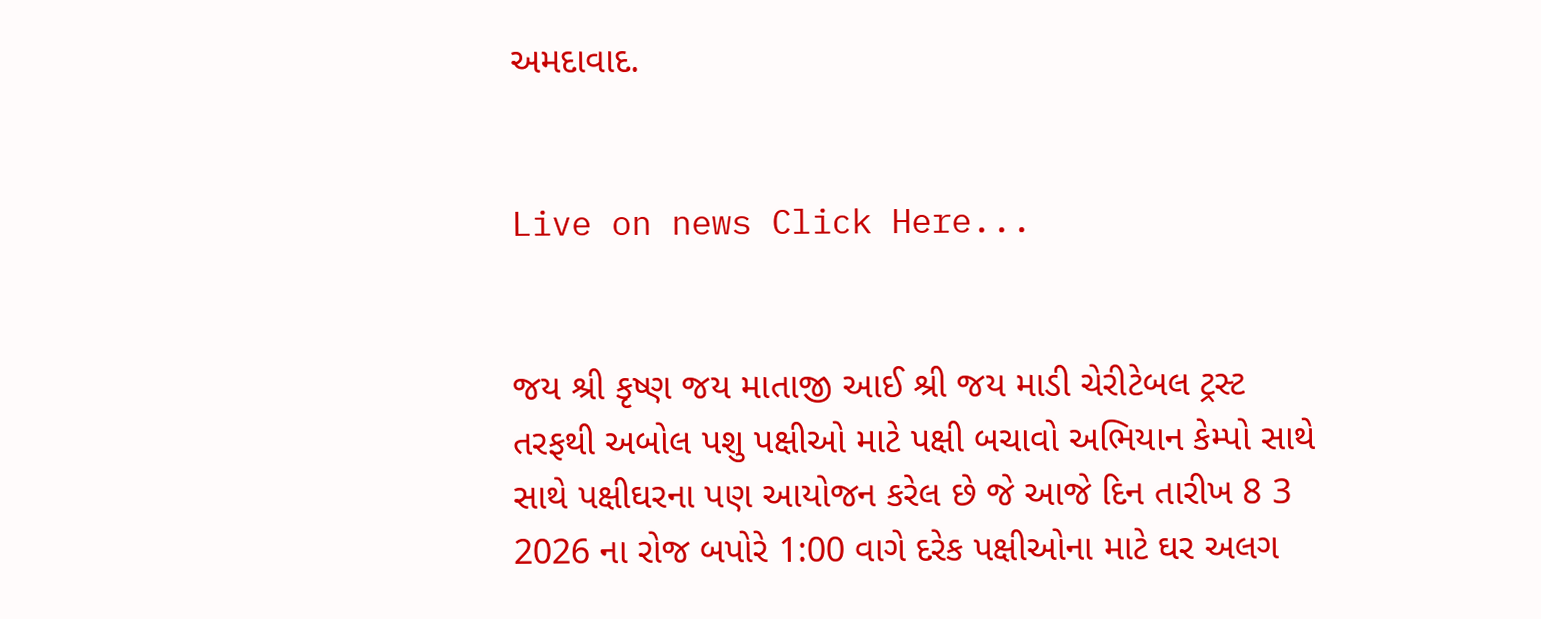અમદાવાદ.


Live on news Click Here...


જય શ્રી કૃષ્ણ જય માતાજી આઈ શ્રી જય માડી ચેરીટેબલ ટ્રસ્ટ તરફથી અબોલ પશુ પક્ષીઓ માટે પક્ષી બચાવો અભિયાન કેમ્પો સાથે સાથે પક્ષીઘરના પણ આયોજન કરેલ છે જે આજે દિન તારીખ 8 3 2026 ના રોજ બપોરે 1:00 વાગે દરેક પક્ષીઓના માટે ઘર અલગ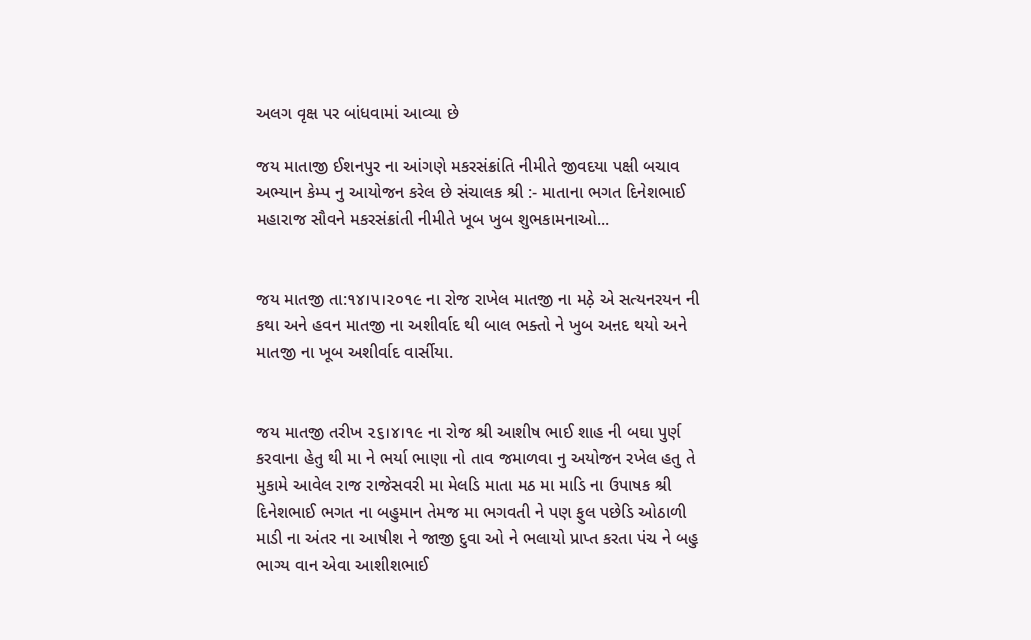અલગ વૃક્ષ પર બાંધવામાં આવ્યા છે

જય માતાજી ઈશનપુર ના આંગણે મકરસંક્રાંતિ નીમીતે જીવદયા પક્ષી બચાવ અભ્યાન કેમ્પ નુ આયોજન કરેલ છે સંચાલક શ્રી :- માતાના ભગત દિનેશભાઈ મહારાજ સૌવને મકરસંક્રાંતી નીમીતે ખૂબ ખુબ શુભકામનાઓ...


જય માતજી તા:૧૪।૫।૨૦૧૯ ના રોજ રાખેલ માતજી ના મઠ઼ે એ સત્યનરયન ની કથા અને હવન માતજી ના અશીર્વાદ થી બાલ ભક્તો ને ખુબ અન઼દ થયો અને માતજી ના ખૂબ અશીર્વાદ વાર્સીયા.


જય માતજી તરીખ ૨૬।૪।૧૯ ના રોજ શ્રી આશીષ ભાઈ શાહ ની બઘા પુર્ણ કરવાના હેતુ થી મા ને ભર્યા ભાણા નો તાવ જમાળવા નુ અયોજન રખેલ હતુ તે મુકામે આવેલ રાજ રાજેસવરી મા મેલડિ માતા મઠ મા માડિ ના ઉપાષક શ્રી દિનેશભાઈ ભગત ના બહુમાન તેમજ મા ભગવતી ને પણ ફુલ પછેડિ ઓઠાળી માડી ના અંતર ના આષીશ ને જાજી દુવા ઓ ને ભલાયો પ્રાપ્ત કરતા પંચ ને બહુ ભાગ્ય વાન એવા આશીશભાઈ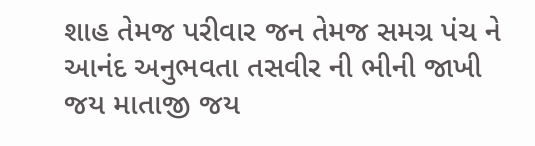શાહ તેમજ પરીવાર જન તેમજ સમગ્ર પંચ ને આનંદ અનુભવતા તસવીર ની ભીની જાખી જય માતાજી જય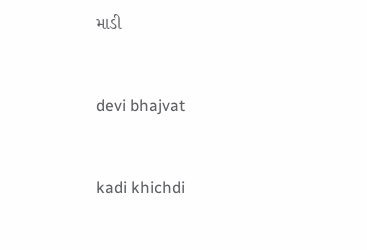માડી


devi bhajvat


kadi khichdi